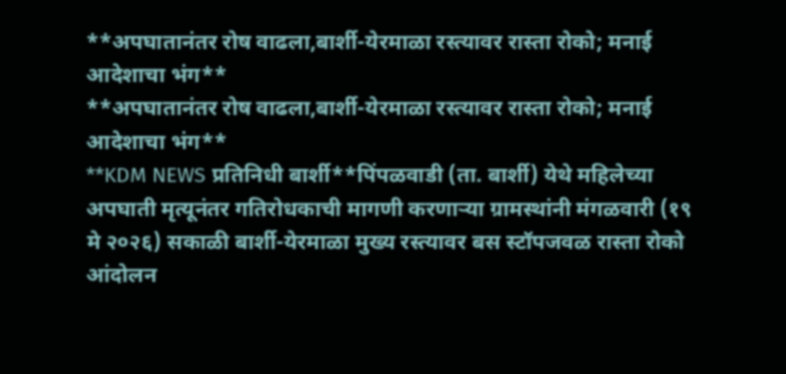**अपघातानंतर रोष वाढला,बार्शी-येरमाळा रस्त्यावर रास्ता रोको; मनाई आदेशाचा भंग**
**अपघातानंतर रोष वाढला,बार्शी-येरमाळा रस्त्यावर रास्ता रोको; मनाई आदेशाचा भंग**
**KDM NEWS प्रतिनिधी बार्शी**पिंपळवाडी (ता. बार्शी) येथे महिलेच्या अपघाती मृत्यूनंतर गतिरोधकाची मागणी करणाऱ्या ग्रामस्थांनी मंगळवारी (१९ मे २०२६) सकाळी बार्शी-येरमाळा मुख्य रस्त्यावर बस स्टॉपजवळ रास्ता रोको आंदोलन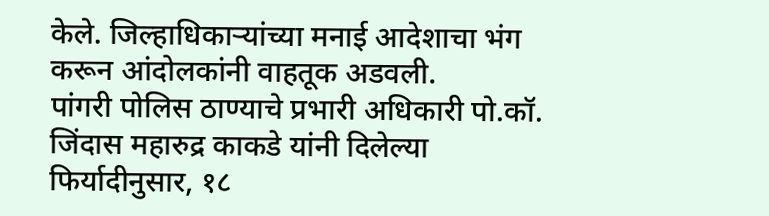केले. जिल्हाधिकाऱ्यांच्या मनाई आदेशाचा भंग करून आंदोलकांनी वाहतूक अडवली.
पांगरी पोलिस ठाण्याचे प्रभारी अधिकारी पो.कॉ. जिंदास महारुद्र काकडे यांनी दिलेल्या फिर्यादीनुसार, १८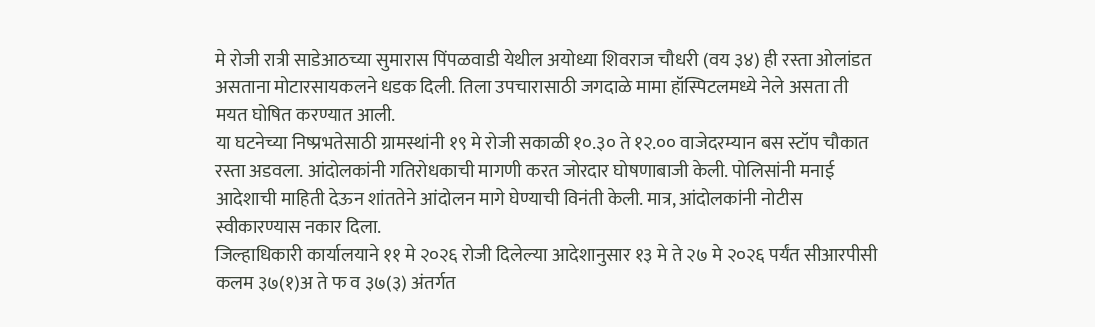मे रोजी रात्री साडेआठच्या सुमारास पिंपळवाडी येथील अयोध्या शिवराज चौधरी (वय ३४) ही रस्ता ओलांडत असताना मोटारसायकलने धडक दिली. तिला उपचारासाठी जगदाळे मामा हॉस्पिटलमध्ये नेले असता ती मयत घोषित करण्यात आली.
या घटनेच्या निष्प्रभतेसाठी ग्रामस्थांनी १९ मे रोजी सकाळी १०.३० ते १२.०० वाजेदरम्यान बस स्टॉप चौकात रस्ता अडवला. आंदोलकांनी गतिरोधकाची मागणी करत जोरदार घोषणाबाजी केली. पोलिसांनी मनाई आदेशाची माहिती देऊन शांततेने आंदोलन मागे घेण्याची विनंती केली. मात्र, आंदोलकांनी नोटीस स्वीकारण्यास नकार दिला.
जिल्हाधिकारी कार्यालयाने ११ मे २०२६ रोजी दिलेल्या आदेशानुसार १३ मे ते २७ मे २०२६ पर्यंत सीआरपीसी कलम ३७(१)अ ते फ व ३७(३) अंतर्गत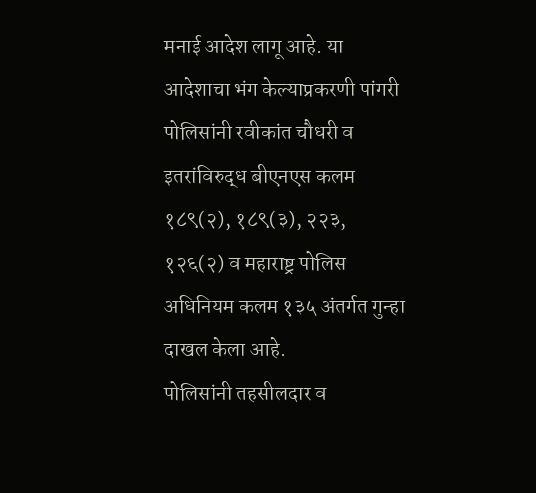मनाई आदेश लागू आहे. या आदेशाचा भंग केल्याप्रकरणी पांगरी पोलिसांनी रवीकांत चौधरी व इतरांविरुद्ध बीएनएस कलम १८९(२), १८९(३), २२३, १२६(२) व महाराष्ट्र पोलिस अधिनियम कलम १३५ अंतर्गत गुन्हा दाखल केला आहे.
पोलिसांनी तहसीलदार व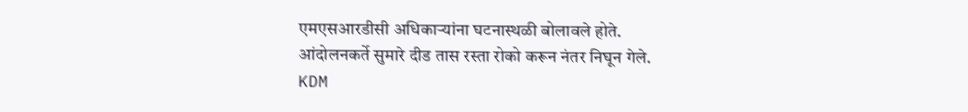एमएसआरडीसी अधिकाऱ्यांना घटनास्थळी बोलावले होते. आंदोलनकर्ते सुमारे दीड तास रस्ता रोको करून नंतर निघून गेले.
KDM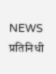NEWS प्रतिनिधी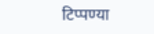टिप्पण्या